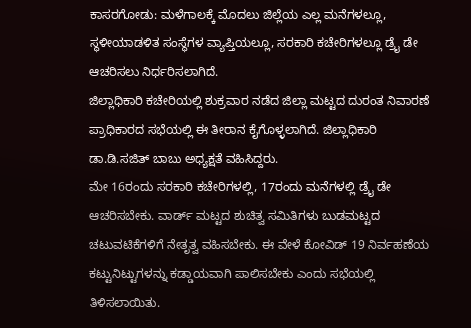ಕಾಸರಗೋಡು: ಮಳೆಗಾಲಕ್ಕೆ ಮೊದಲು ಜಿಲ್ಲೆಯ ಎಲ್ಲ ಮನೆಗಳಲ್ಲೂ, ಸ್ಥಳೀಯಾಡಳಿತ ಸಂಸ್ಥೆಗಳ ವ್ಯಾಪ್ತಿಯಲ್ಲೂ, ಸರಕಾರಿ ಕಚೇರಿಗಳಲ್ಲೂ ಡ್ರೈ ಡೇ ಆಚರಿಸಲು ನಿರ್ಧರಿಸಲಾಗಿದೆ.
ಜಿಲ್ಲಾಧಿಕಾರಿ ಕಚೇರಿಯಲ್ಲಿ ಶುಕ್ರವಾರ ನಡೆದ ಜಿಲ್ಲಾ ಮಟ್ಟದ ದುರಂತ ನಿವಾರಣೆ ಪ್ರಾಧಿಕಾರದ ಸಭೆಯಲ್ಲಿ ಈ ತೀರಾನ ಕೈಗೊಳ್ಳಲಾಗಿದೆ. ಜಿಲ್ಲಾಧಿಕಾರಿ ಡಾ.ಡಿ.ಸಜಿತ್ ಬಾಬು ಅಧ್ಯಕ್ಷತೆ ವಹಿಸಿದ್ದರು.
ಮೇ 16ರಂದು ಸರಕಾರಿ ಕಚೇರಿಗಳಲ್ಲಿ, 17ರಂದು ಮನೆಗಳಲ್ಲಿ ಡ್ರೈ ಡೇ ಆಚರಿಸಬೇಕು. ವಾರ್ಡ್ ಮಟ್ಟದ ಶುಚಿತ್ವ ಸಮಿತಿಗಳು ಬುಡಮಟ್ಟದ ಚಟುವಟಿಕೆಗಳಿಗೆ ನೇತೃತ್ವ ವಹಿಸಬೇಕು. ಈ ವೇಳೆ ಕೋವಿಡ್ 19 ನಿರ್ವಹಣೆಯ ಕಟ್ಟುನಿಟ್ಟುಗಳನ್ನು ಕಡ್ಡಾಯವಾಗಿ ಪಾಲಿಸಬೇಕು ಎಂದು ಸಭೆಯಲ್ಲಿ ತಿಳಿಸಲಾಯಿತು.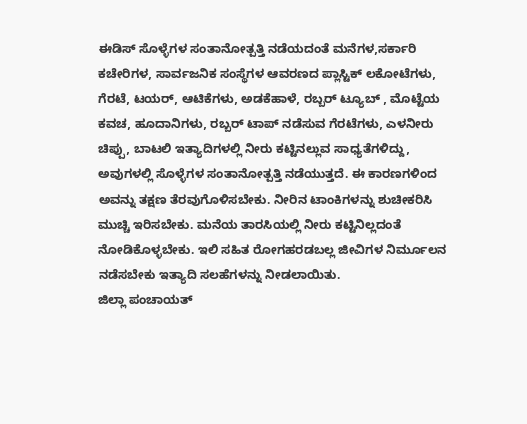ಈಡಿಸ್ ಸೊಳ್ಳೆಗಳ ಸಂತಾನೋತ್ಪತ್ತಿ ನಡೆಯದಂತೆ ಮನೆಗಳ,ಸರ್ಕಾರಿ ಕಚೇರಿಗಳ, ಸಾರ್ವಜನಿಕ ಸಂಸ್ಥೆಗಳ ಆವರಣದ ಪ್ಲಾಸ್ಟಿಕ್ ಲಕೋಟೆಗಳು, ಗೆರಟೆ, ಟಯರ್, ಆಟಿಕೆಗಳು, ಅಡಕೆಹಾಳೆ, ರಬ್ಬರ್ ಟ್ಯೂಬ್ , ಮೊಟ್ಟೆಯ ಕವಚ, ಹೂದಾನಿಗಳು, ರಬ್ಬರ್ ಟಾಪ್ ನಡೆಸುವ ಗೆರಟೆಗಳು, ಎಳನೀರು ಚಿಪ್ಪು, ಬಾಟಲಿ ಇತ್ಯಾದಿಗಳಲ್ಲಿ ನೀರು ಕಟ್ಟಿನಲ್ಲುವ ಸಾಧ್ಯತೆಗಳಿದ್ದು, ಅವುಗಳಲ್ಲಿ ಸೊಳ್ಳೆಗಳ ಸಂತಾನೋತ್ಪತ್ತಿ ನಡೆಯುತ್ತದೆ. ಈ ಕಾರಣಗಳಿಂದ ಅವನ್ನು ತಕ್ಷಣ ತೆರವುಗೊಳಿಸಬೇಕು. ನೀರಿನ ಟಾಂಕಿಗಳನ್ನು ಶುಚೀಕರಿಸಿ ಮುಚ್ಚಿ ಇರಿಸಬೇಕು. ಮನೆಯ ತಾರಸಿಯಲ್ಲಿ ನೀರು ಕಟ್ಟಿನಿಲ್ಲದಂತೆ ನೋಡಿಕೊಳ್ಳಬೇಕು. ಇಲಿ ಸಹಿತ ರೋಗಹರಡಬಲ್ಲ ಜೀವಿಗಳ ನಿರ್ಮೂಲನ ನಡೆಸಬೇಕು ಇತ್ಯಾದಿ ಸಲಹೆಗಳನ್ನು ನೀಡಲಾಯಿತು.
ಜಿಲ್ಲಾ ಪಂಚಾಯತ್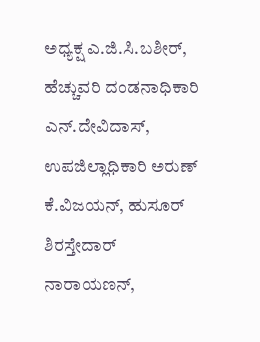ಅಧ್ಯಕ್ಷ ಎ.ಜಿ.ಸಿ.ಬಶೀರ್, ಹೆಚ್ಚುವರಿ ದಂಡನಾಧಿಕಾರಿ ಎನ್.ದೇವಿದಾಸ್, ಉಪಜಿಲ್ಲಾಧಿಕಾರಿ ಅರುಣ್ ಕೆ.ವಿಜಯನ್, ಹುಸೂರ್ ಶಿರಸ್ತೇದಾರ್ ನಾರಾಯಣನ್,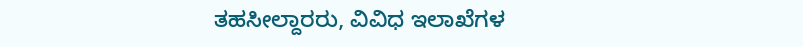ತಹಸೀಲ್ದಾರರು, ವಿವಿಧ ಇಲಾಖೆಗಳ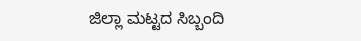ಜಿಲ್ಲಾ ಮಟ್ಟದ ಸಿಬ್ಬಂದಿ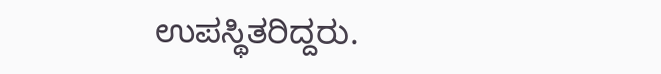ಉಪಸ್ಥಿತರಿದ್ದರು.